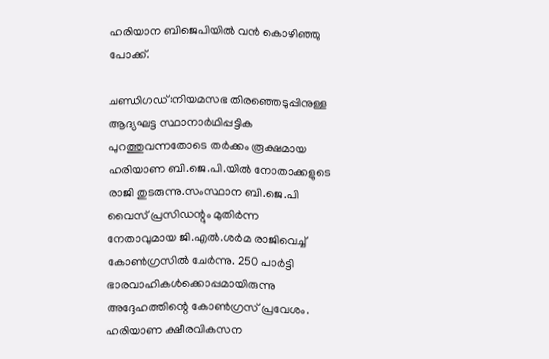ഹരിയാന ബിജെപിയിൽ വൻ കൊഴിഞ്ഞു പോക്ക്.

ചണ്ഡിഗഡ്:നിയമസഭ തിരഞ്ഞെടുപ്പിനുള്ള ആദ്യഘട്ട സ്ഥാനാർഥിപ്പട്ടിക പുറത്തുവന്നതോടെ തർക്കം രൂക്ഷമായ ഹരിയാണ ബി.ജെ.പി.യില്‍ നോതാക്കളുടെ രാജി തുടരുന്നു.സംസ്ഥാന ബി.ജെ.പി വൈസ് പ്രസിഡന്റും മുതിർന്ന നേതാവുമായ ജി.എല്‍.ശർമ രാജിവെച്ച്‌ കോണ്‍ഗ്രസില്‍ ചേർന്നു. 250 പാർട്ടി ഭാരവാഹികള്‍ക്കൊപ്പമായിരുന്നു അദ്ദേഹത്തിന്റെ കോണ്‍ഗ്രസ് പ്രവേശം. ഹരിയാണ ക്ഷീരവികസന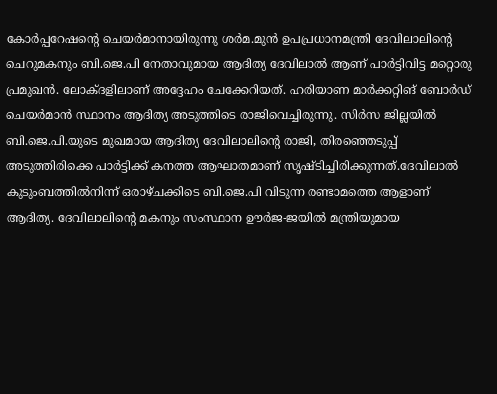കോർപ്പറേഷന്റെ ചെയർമാനായിരുന്നു ശർമ.മുൻ ഉപപ്രധാനമന്ത്രി ദേവിലാലിന്റെ ചെറുമകനും ബി.ജെ.പി നേതാവുമായ ആദിത്യ ദേവിലാല്‍ ആണ് പാർട്ടിവിട്ട മറ്റൊരു പ്രമുഖൻ. ലോക്ദളിലാണ് അദ്ദേഹം ചേക്കേറിയത്. ഹരിയാണ മാർക്കറ്റിങ് ബോർഡ് ചെയർമാൻ സ്ഥാനം ആദിത്യ അടുത്തിടെ രാജിവെച്ചിരുന്നു. സിർസ ജില്ലയില്‍ ബി.ജെ.പി.യുടെ മുഖമായ ആദിത്യ ദേവിലാലിന്റെ രാജി, തിരഞ്ഞെടുപ്പ് അടുത്തിരിക്കെ പാർട്ടിക്ക് കനത്ത ആഘാതമാണ് സൃഷ്ടിച്ചിരിക്കുന്നത്.ദേവിലാല്‍ കുടുംബത്തില്‍നിന്ന് ഒരാഴ്ചക്കിടെ ബി.ജെ.പി വിടുന്ന രണ്ടാമത്തെ ആളാണ് ആദിത്യ. ദേവിലാലിന്റെ മകനും സംസ്ഥാന ഊർജ-ജയില്‍ മന്ത്രിയുമായ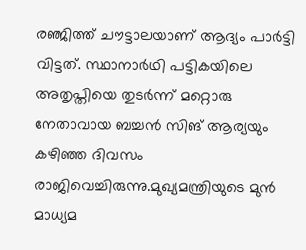രഞ്ജിത്ത് ചൗട്ടാലയാണ് ആദ്യം പാർട്ടി വിട്ടത്. സ്ഥാനാർഥി പട്ടികയിലെ അതൃപ്തിയെ തുടർന്ന് മറ്റൊരു നേതാവായ ബച്ചൻ സിങ് ആര്യയും കഴിഞ്ഞ ദിവസം രാജിവെച്ചിരുന്നു.മുഖ്യമന്ത്രിയുടെ മുൻ മാധ്യമ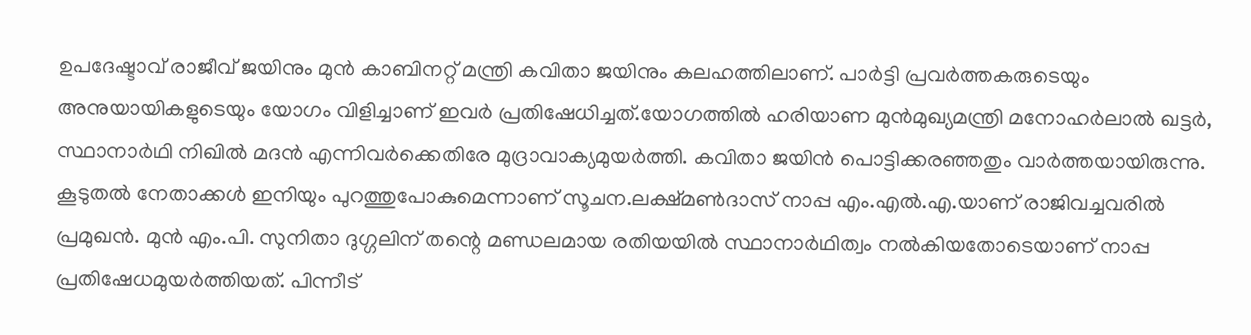ഉപദേഷ്ടാവ് രാജീവ് ജയിനും മുൻ കാബിനറ്റ് മന്ത്രി കവിതാ ജയിനും കലഹത്തിലാണ്. പാർട്ടി പ്രവർത്തകരുടെയും അനുയായികളുടെയും യോഗം വിളിച്ചാണ് ഇവർ പ്രതിഷേധിച്ചത്.യോഗത്തില്‍ ഹരിയാണ മുൻമുഖ്യമന്ത്രി മനോഹർലാല്‍ ഖട്ടർ, സ്ഥാനാർഥി നിഖില്‍ മദൻ എന്നിവർക്കെതിരേ മുദ്രാവാക്യമുയർത്തി. കവിതാ ജയിൻ പൊട്ടിക്കരഞ്ഞതും വാർത്തയായിരുന്നു. കൂടുതല്‍ നേതാക്കള്‍ ഇനിയും പുറത്തുപോകുമെന്നാണ് സൂചന.ലക്ഷ്മണ്‍ദാസ് നാപ്പ എം.എല്‍.എ.യാണ് രാജിവച്ചവരില്‍ പ്രമുഖൻ. മുൻ എം.പി. സുനിതാ ദുഗ്ഗലിന് തന്റെ മണ്ഡലമായ രതിയയില്‍ സ്ഥാനാർഥിത്വം നല്‍കിയതോടെയാണ് നാപ്പ പ്രതിഷേധമുയർത്തിയത്. പിന്നീട്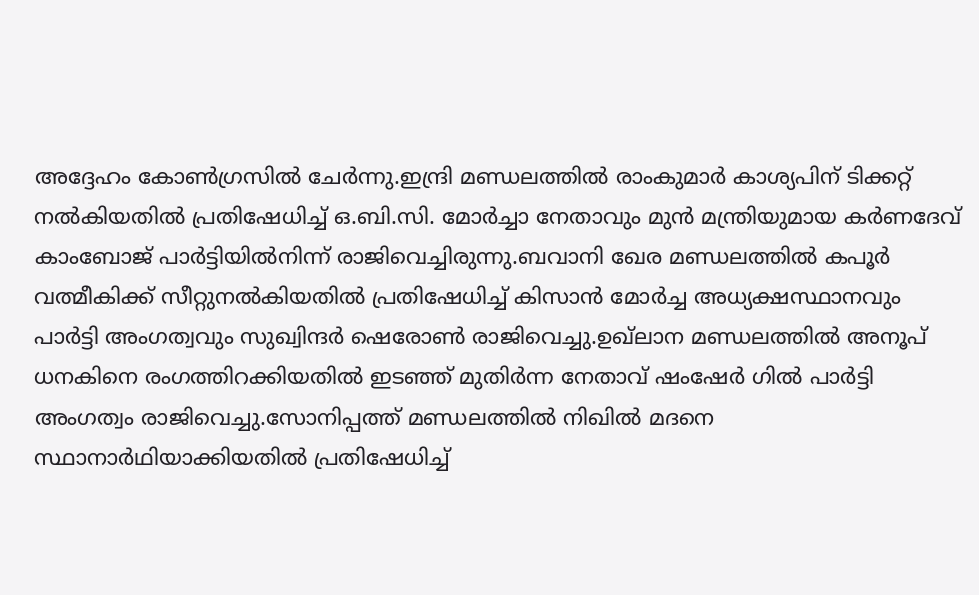അദ്ദേഹം കോണ്‍ഗ്രസില്‍ ചേർന്നു.ഇന്ദ്രി മണ്ഡലത്തില്‍ രാംകുമാർ കാശ്യപിന് ടിക്കറ്റ് നല്‍കിയതില്‍ പ്രതിഷേധിച്ച്‌ ഒ.ബി.സി. മോർച്ചാ നേതാവും മുൻ മന്ത്രിയുമായ കർണദേവ് കാംബോജ് പാർട്ടിയില്‍നിന്ന് രാജിവെച്ചിരുന്നു.ബവാനി ഖേര മണ്ഡലത്തില്‍ കപൂർ വത്മീകിക്ക് സീറ്റുനല്‍കിയതില്‍ പ്രതിഷേധിച്ച്‌ കിസാൻ മോർച്ച അധ്യക്ഷസ്ഥാനവും പാർട്ടി അംഗത്വവും സുഖ്വിന്ദർ ഷെരോണ്‍ രാജിവെച്ചു.ഉഖ്ലാന മണ്ഡലത്തില്‍ അനൂപ് ധനകിനെ രംഗത്തിറക്കിയതില്‍ ഇടഞ്ഞ് മുതിർന്ന നേതാവ് ഷംഷേർ ഗില്‍ പാർട്ടി അംഗത്വം രാജിവെച്ചു.സോനിപ്പത്ത് മണ്ഡലത്തില്‍ നിഖില്‍ മദനെ സ്ഥാനാർഥിയാക്കിയതില്‍ പ്രതിഷേധിച്ച്‌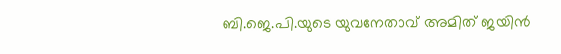ബി.ജെ.പി.യുടെ യുവനേതാവ് അമിത് ജയിൻ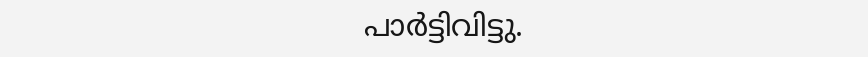പാർട്ടിവിട്ടു.